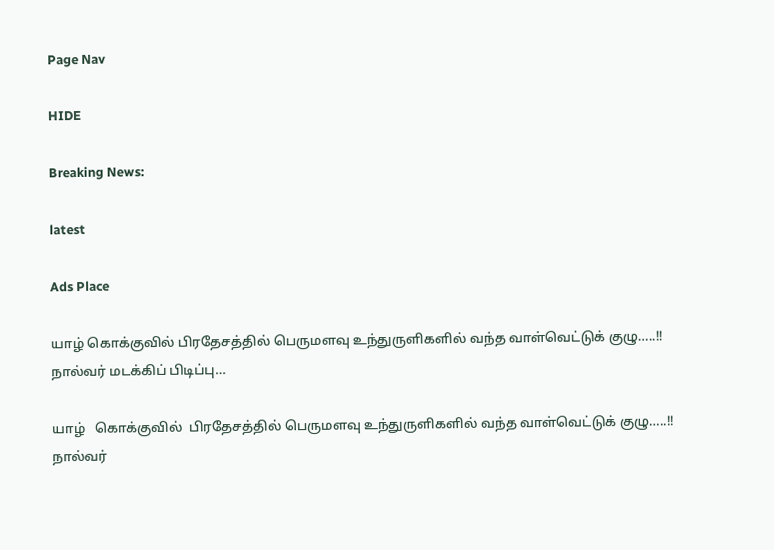Page Nav

HIDE

Breaking News:

latest

Ads Place

யாழ் கொக்குவில் பிரதேசத்தில் பெருமளவு உந்துருளிகளில் வந்த வாள்வெட்டுக் குழு…..!! நால்வர் மடக்கிப் பிடிப்பு…

யாழ்   கொக்குவில்  பிரதேசத்தில் பெருமளவு உந்துருளிகளில் வந்த வாள்வெட்டுக் குழு…..!! நால்வர்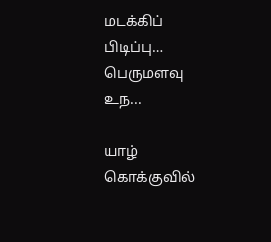மடக்கிப் பிடிப்பு… பெருமளவு உந...

யாழ் கொக்குவில்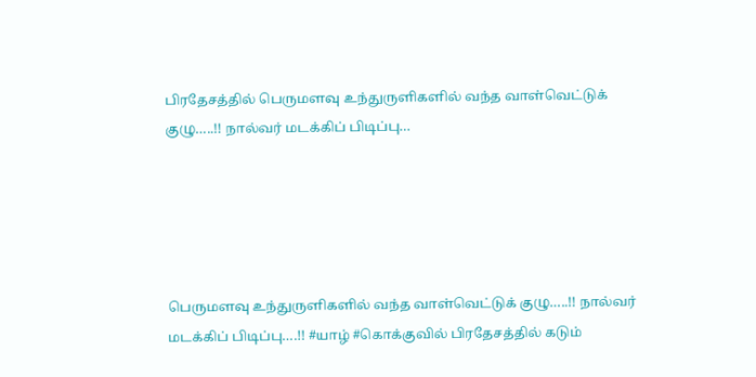பிரதேசத்தில் பெருமளவு உந்துருளிகளில் வந்த வாள்வெட்டுக் குழு…..!! நால்வர் மடக்கிப் பிடிப்பு…





பெருமளவு உந்துருளிகளில் வந்த வாள்வெட்டுக் குழு…..!! நால்வர் மடக்கிப் பிடிப்பு….!! #யாழ் #கொக்குவில் பிரதேசத்தில் கடும்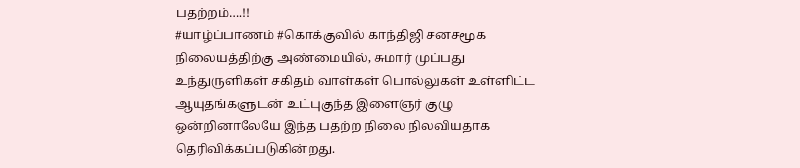பதற்றம்….!!
#யாழ்ப்பாணம் #கொக்குவில் காந்திஜி சனசமூக நிலையத்திற்கு அண்மையில், சுமார் முப்பது உந்துருளிகள் சகிதம் வாள்கள் பொல்லுகள் உள்ளிட்ட ஆயுதங்களுடன் உட்புகுந்த இளைஞர் குழு ஒன்றினாலேயே இந்த பதற்ற நிலை நிலவியதாக தெரிவிக்கப்படுகின்றது.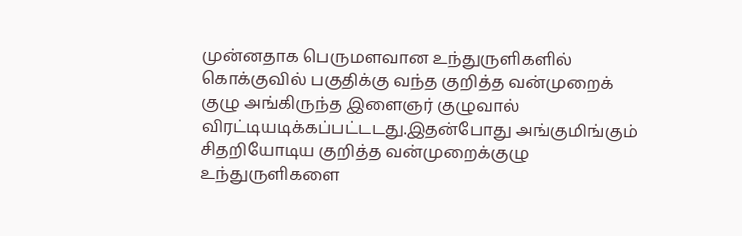முன்னதாக பெருமளவான உந்துருளிகளில் கொக்குவில் பகுதிக்கு வந்த குறித்த வன்முறைக் குழு அங்கிருந்த இளைஞர் குழுவால் விரட்டியடிக்கப்பட்டடது.இதன்போது அங்குமிங்கும் சிதறியோடிய குறித்த வன்முறைக்குழு உந்துருளிகளை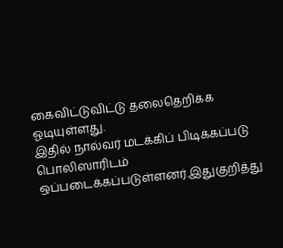கைவிட்டுவிட்டு தலைதெறிக்க ஓடியுள்ளது.
இதில் நால்வர் மடக்கிப் பிடிக்கப்படு பொலிஸாரிடம் ஒப்படைக்கப்படுள்ளனர்.இதுகுறித்து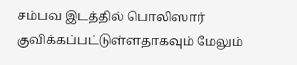சம்பவ இடத்தில் பொலிஸார் குவிக்கப்பட்டுள்ளதாகவும் மேலும்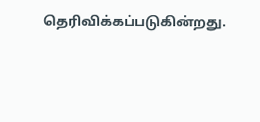தெரிவிக்கப்படுகின்றது.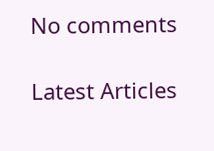No comments

Latest Articles